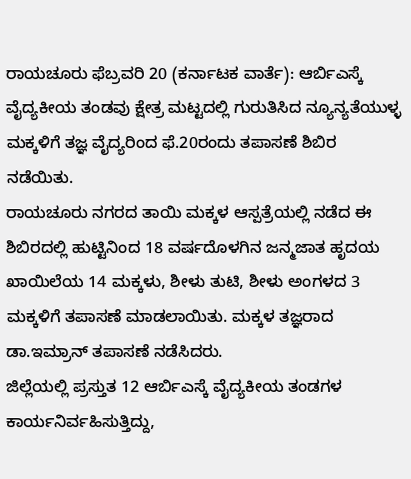ರಾಯಚೂರು ಫೆಬ್ರವರಿ 20 (ಕರ್ನಾಟಕ ವಾರ್ತೆ): ಆರ್ಬಿಎಸ್ಕೆ ವೈದ್ಯಕೀಯ ತಂಡವು ಕ್ಷೇತ್ರ ಮಟ್ಟದಲ್ಲಿ ಗುರುತಿಸಿದ ನ್ಯೂನ್ಯತೆಯುಳ್ಳ ಮಕ್ಕಳಿಗೆ ತಜ್ಞ ವೈದ್ಯರಿಂದ ಫೆ.20ರಂದು ತಪಾಸಣೆ ಶಿಬಿರ ನಡೆಯಿತು.
ರಾಯಚೂರು ನಗರದ ತಾಯಿ ಮಕ್ಕಳ ಆಸ್ಪತ್ರೆಯಲ್ಲಿ ನಡೆದ ಈ ಶಿಬಿರದಲ್ಲಿ ಹುಟ್ಟಿನಿಂದ 18 ವರ್ಷದೊಳಗಿನ ಜನ್ಮಜಾತ ಹೃದಯ ಖಾಯಿಲೆಯ 14 ಮಕ್ಕಳು, ಶೀಳು ತುಟಿ, ಶೀಳು ಅಂಗಳದ 3 ಮಕ್ಕಳಿಗೆ ತಪಾಸಣೆ ಮಾಡಲಾಯಿತು. ಮಕ್ಕಳ ತಜ್ಞರಾದ ಡಾ.ಇಮ್ರಾನ್ ತಪಾಸಣೆ ನಡೆಸಿದರು.
ಜಿಲ್ಲೆಯಲ್ಲಿ ಪ್ರಸ್ತುತ 12 ಆರ್ಬಿಎಸ್ಕೆ ವೈದ್ಯಕೀಯ ತಂಡಗಳ ಕಾರ್ಯನಿರ್ವಹಿಸುತ್ತಿದ್ದು,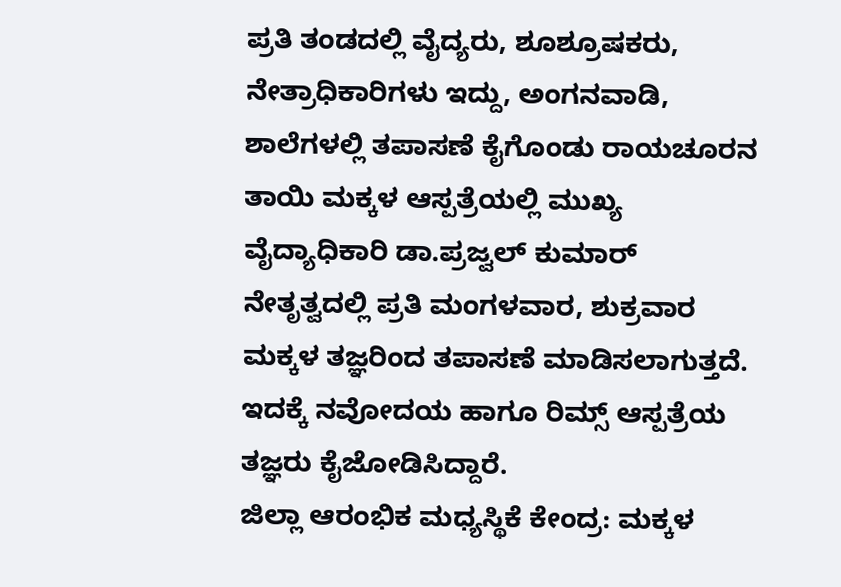ಪ್ರತಿ ತಂಡದಲ್ಲಿ ವೈದ್ಯರು, ಶೂಶ್ರೂಷಕರು, ನೇತ್ರಾಧಿಕಾರಿಗಳು ಇದ್ದು, ಅಂಗನವಾಡಿ, ಶಾಲೆಗಳಲ್ಲಿ ತಪಾಸಣೆ ಕೈಗೊಂಡು ರಾಯಚೂರನ ತಾಯಿ ಮಕ್ಕಳ ಆಸ್ಪತ್ರೆಯಲ್ಲಿ ಮುಖ್ಯ ವೈದ್ಯಾಧಿಕಾರಿ ಡಾ.ಪ್ರಜ್ವಲ್ ಕುಮಾರ್ ನೇತೃತ್ವದಲ್ಲಿ ಪ್ರತಿ ಮಂಗಳವಾರ, ಶುಕ್ರವಾರ ಮಕ್ಕಳ ತಜ್ಞರಿಂದ ತಪಾಸಣೆ ಮಾಡಿಸಲಾಗುತ್ತದೆ. ಇದಕ್ಕೆ ನವೋದಯ ಹಾಗೂ ರಿಮ್ಸ್ ಆಸ್ಪತ್ರೆಯ ತಜ್ಞರು ಕೈಜೋಡಿಸಿದ್ದಾರೆ.
ಜಿಲ್ಲಾ ಆರಂಭಿಕ ಮಧ್ಯಸ್ಥಿಕೆ ಕೇಂದ್ರ: ಮಕ್ಕಳ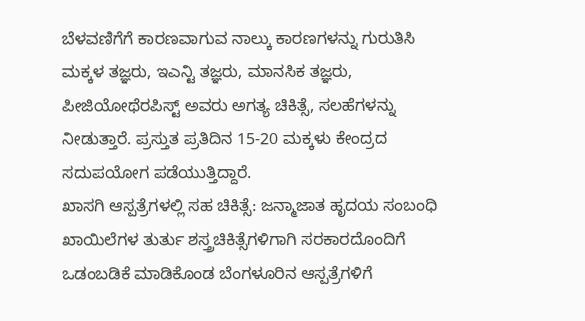ಬೆಳವಣಿಗೆಗೆ ಕಾರಣವಾಗುವ ನಾಲ್ಕು ಕಾರಣಗಳನ್ನು ಗುರುತಿಸಿ ಮಕ್ಕಳ ತಜ್ಞರು, ಇಎನ್ಟಿ ತಜ್ಞರು, ಮಾನಸಿಕ ತಜ್ಞರು, ಪೀಜಿಯೋಥೆರಪಿಸ್ಟ್ ಅವರು ಅಗತ್ಯ ಚಿಕಿತ್ಸೆ, ಸಲಹೆಗಳನ್ನು ನೀಡುತ್ತಾರೆ. ಪ್ರಸ್ತುತ ಪ್ರತಿದಿನ 15-20 ಮಕ್ಕಳು ಕೇಂದ್ರದ ಸದುಪಯೋಗ ಪಡೆಯುತ್ತಿದ್ದಾರೆ.
ಖಾಸಗಿ ಆಸ್ಪತ್ರೆಗಳಲ್ಲಿ ಸಹ ಚಿಕಿತ್ಸೆ: ಜನ್ಮಾಜಾತ ಹೃದಯ ಸಂಬಂಧಿ ಖಾಯಿಲೆಗಳ ತುರ್ತು ಶಸ್ತ್ರಚಿಕಿತ್ಸೆಗಳಿಗಾಗಿ ಸರಕಾರದೊಂದಿಗೆ ಒಡಂಬಡಿಕೆ ಮಾಡಿಕೊಂಡ ಬೆಂಗಳೂರಿನ ಆಸ್ಪತ್ರೆಗಳಿಗೆ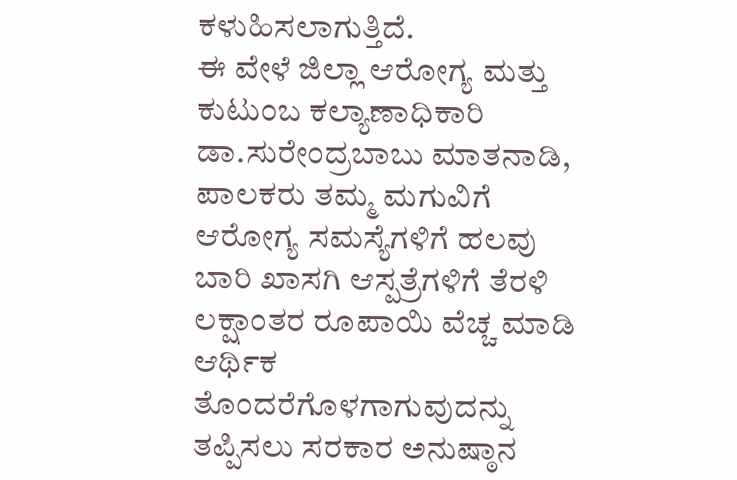ಕಳುಹಿಸಲಾಗುತ್ತಿದೆ.
ಈ ವೇಳೆ ಜಿಲ್ಲಾ ಆರೋಗ್ಯ ಮತ್ತು ಕುಟುಂಬ ಕಲ್ಯಾಣಾಧಿಕಾರಿ ಡಾ.ಸುರೇಂದ್ರಬಾಬು ಮಾತನಾಡಿ, ಪಾಲಕರು ತಮ್ಮ ಮಗುವಿಗೆ ಆರೋಗ್ಯ ಸಮಸ್ಯೆಗಳಿಗೆ ಹಲವು ಬಾರಿ ಖಾಸಗಿ ಆಸ್ಪತ್ರೆಗಳಿಗೆ ತೆರಳಿ ಲಕ್ಷಾಂತರ ರೂಪಾಯಿ ವೆಚ್ಚ ಮಾಡಿ ಆರ್ಥಿಕ ತೊಂದರೆಗೊಳಗಾಗುವುದನ್ನು ತಪ್ಪಿಸಲು ಸರಕಾರ ಅನುಷ್ಠಾನ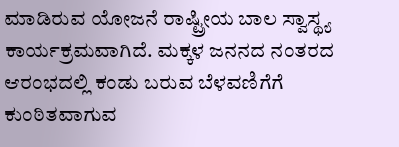ಮಾಡಿರುವ ಯೋಜನೆ ರಾಷ್ಟ್ರೀಯ ಬಾಲ ಸ್ವಾಸ್ಥ್ಯ ಕಾರ್ಯಕ್ರಮವಾಗಿದೆ. ಮಕ್ಕಳ ಜನನದ ನಂತರದ ಆರಂಭದಲ್ಲಿ ಕಂಡು ಬರುವ ಬೆಳವಣಿಗೆಗೆ ಕುಂಠಿತವಾಗುವ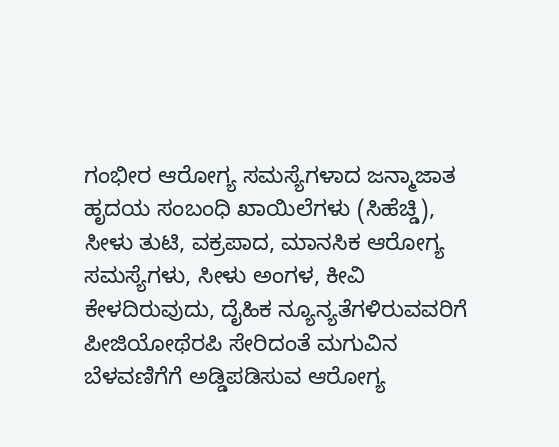ಗಂಭೀರ ಆರೋಗ್ಯ ಸಮಸ್ಯೆಗಳಾದ ಜನ್ಮಾಜಾತ ಹೃದಯ ಸಂಬಂಧಿ ಖಾಯಿಲೆಗಳು (ಸಿಹೆಚ್ಡಿ), ಸೀಳು ತುಟಿ, ವಕ್ರಪಾದ, ಮಾನಸಿಕ ಆರೋಗ್ಯ ಸಮಸ್ಯೆಗಳು, ಸೀಳು ಅಂಗಳ, ಕೀವಿ ಕೇಳದಿರುವುದು, ದೈಹಿಕ ನ್ಯೂನ್ಯತೆಗಳಿರುವವರಿಗೆ ಪೀಜಿಯೋಥೆರಪಿ ಸೇರಿದಂತೆ ಮಗುವಿನ ಬೆಳವಣಿಗೆಗೆ ಅಡ್ಡಿಪಡಿಸುವ ಆರೋಗ್ಯ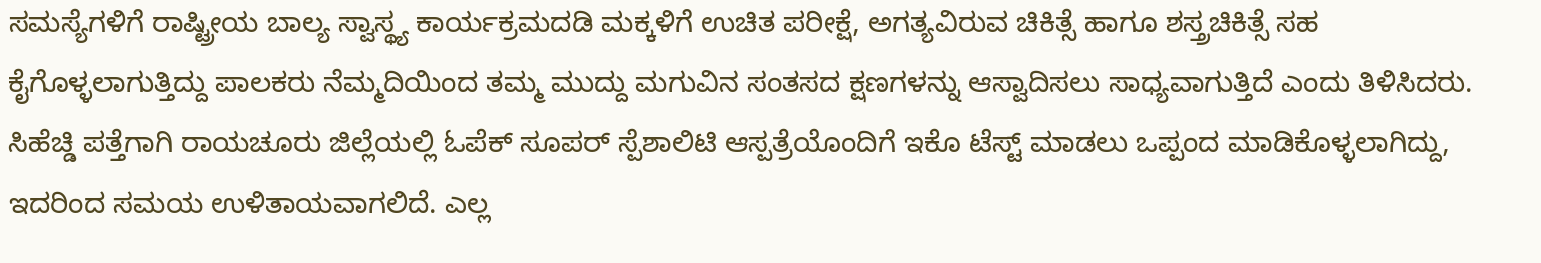ಸಮಸ್ಯೆಗಳಿಗೆ ರಾಷ್ಟ್ರೀಯ ಬಾಲ್ಯ ಸ್ವಾಸ್ಥ್ಯ ಕಾರ್ಯಕ್ರಮದಡಿ ಮಕ್ಕಳಿಗೆ ಉಚಿತ ಪರೀಕ್ಷೆ, ಅಗತ್ಯವಿರುವ ಚಿಕಿತ್ಸೆ ಹಾಗೂ ಶಸ್ತ್ರಚಿಕಿತ್ಸೆ ಸಹ ಕೈಗೊಳ್ಳಲಾಗುತ್ತಿದ್ದು ಪಾಲಕರು ನೆಮ್ಮದಿಯಿಂದ ತಮ್ಮ ಮುದ್ದು ಮಗುವಿನ ಸಂತಸದ ಕ್ಷಣಗಳನ್ನು ಆಸ್ವಾದಿಸಲು ಸಾಧ್ಯವಾಗುತ್ತಿದೆ ಎಂದು ತಿಳಿಸಿದರು.
ಸಿಹೆಚ್ಡಿ ಪತ್ತೆಗಾಗಿ ರಾಯಚೂರು ಜಿಲ್ಲೆಯಲ್ಲಿ ಓಪೆಕ್ ಸೂಪರ್ ಸ್ಪೆಶಾಲಿಟಿ ಆಸ್ಪತ್ರೆಯೊಂದಿಗೆ ಇಕೊ ಟೆಸ್ಟ್ ಮಾಡಲು ಒಪ್ಪಂದ ಮಾಡಿಕೊಳ್ಳಲಾಗಿದ್ದು, ಇದರಿಂದ ಸಮಯ ಉಳಿತಾಯವಾಗಲಿದೆ. ಎಲ್ಲ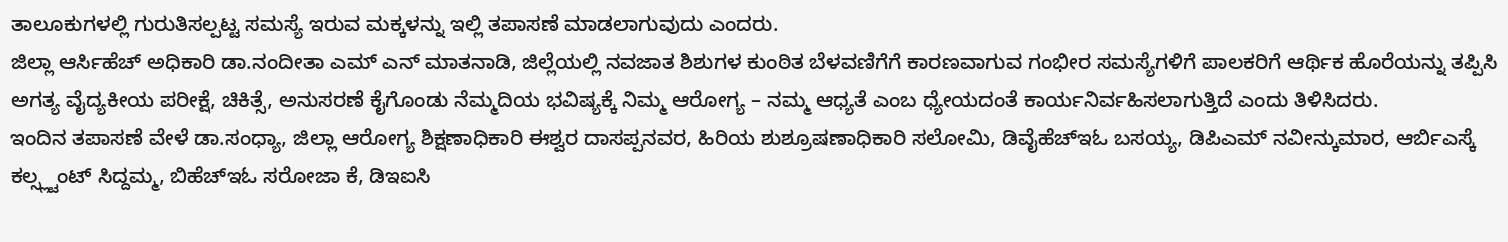ತಾಲೂಕುಗಳಲ್ಲಿ ಗುರುತಿಸಲ್ಪಟ್ಟ ಸಮಸ್ಯೆ ಇರುವ ಮಕ್ಕಳನ್ನು ಇಲ್ಲಿ ತಪಾಸಣೆ ಮಾಡಲಾಗುವುದು ಎಂದರು.
ಜಿಲ್ಲಾ ಆರ್ಸಿಹೆಚ್ ಅಧಿಕಾರಿ ಡಾ.ನಂದೀತಾ ಎಮ್ ಎನ್ ಮಾತನಾಡಿ, ಜಿಲ್ಲೆಯಲ್ಲಿ ನವಜಾತ ಶಿಶುಗಳ ಕುಂಠಿತ ಬೆಳವಣಿಗೆಗೆ ಕಾರಣವಾಗುವ ಗಂಭೀರ ಸಮಸ್ಯೆಗಳಿಗೆ ಪಾಲಕರಿಗೆ ಆರ್ಥಿಕ ಹೊರೆಯನ್ನು ತಪ್ಪಿಸಿ ಅಗತ್ಯ ವೈದ್ಯಕೀಯ ಪರೀಕ್ಷೆ, ಚಿಕಿತ್ಸೆ, ಅನುಸರಣೆ ಕೈಗೊಂಡು ನೆಮ್ಮದಿಯ ಭವಿಷ್ಯಕ್ಕೆ ನಿಮ್ಮ ಆರೋಗ್ಯ – ನಮ್ಮ ಆಧ್ಯತೆ ಎಂಬ ಧ್ಯೇಯದಂತೆ ಕಾರ್ಯನಿರ್ವಹಿಸಲಾಗುತ್ತಿದೆ ಎಂದು ತಿಳಿಸಿದರು.
ಇಂದಿನ ತಪಾಸಣೆ ವೇಳೆ ಡಾ.ಸಂಧ್ಯಾ, ಜಿಲ್ಲಾ ಆರೋಗ್ಯ ಶಿಕ್ಷಣಾಧಿಕಾರಿ ಈಶ್ವರ ದಾಸಪ್ಪನವರ, ಹಿರಿಯ ಶುಶ್ರೂಷಣಾಧಿಕಾರಿ ಸಲೋಮಿ, ಡಿವೈಹೆಚ್ಇಓ ಬಸಯ್ಯ, ಡಿಪಿಎಮ್ ನವೀನ್ಕುಮಾರ, ಆರ್ಬಿಎಸ್ಕೆ ಕಲ್ಸ್ಲ್ಟಂಟ್ ಸಿದ್ದಮ್ಮ, ಬಿಹೆಚ್ಇಓ ಸರೋಜಾ ಕೆ, ಡಿಇಐಸಿ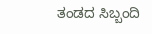ತಂಡದ ಸಿಬ್ಬಂದಿ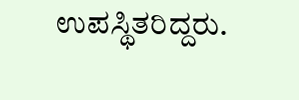ಉಪಸ್ಥಿತರಿದ್ದರು.